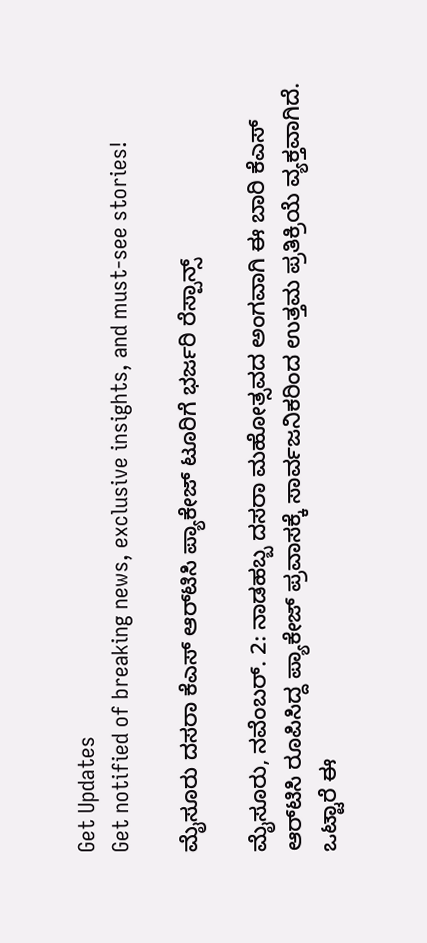Get Updates
Get notified of breaking news, exclusive insights, and must-see stories!

ಮೈಸೂರು ದಸರಾ ಕೆಎಸ್ ಆರ್‌ಟಿಸಿ ಪ್ಯಾಕೇಜ್ ಟೂರಿಗೆ ಭರ್ಜರಿ ರೆಸ್ಪಾನ್ಸ್

ಮೈಸೂರು, ನವೆಂಬರ್. 2: ನಾಡಹಬ್ಬ ದಸರಾ ಮಹೋತ್ಸವದ ಅಂಗವಾಗಿ ಈ ಬಾರಿ ಕೆಎಸ್ ಆರ್‌ಟಿಸಿ ರೂಪಿಸಿದ್ದ ಪ್ಯಾಕೇಜ್ ಪ್ರವಾಸಕ್ಕೆ ಸಾರ್ವಜನಿಕರಿಂದ ಉತ್ತಮ ಪ್ರತಿಕ್ರಿಯೆ ವ್ಯಕ್ತವಾಗಿದೆ. ಒಟ್ಟಾರೆ ಈ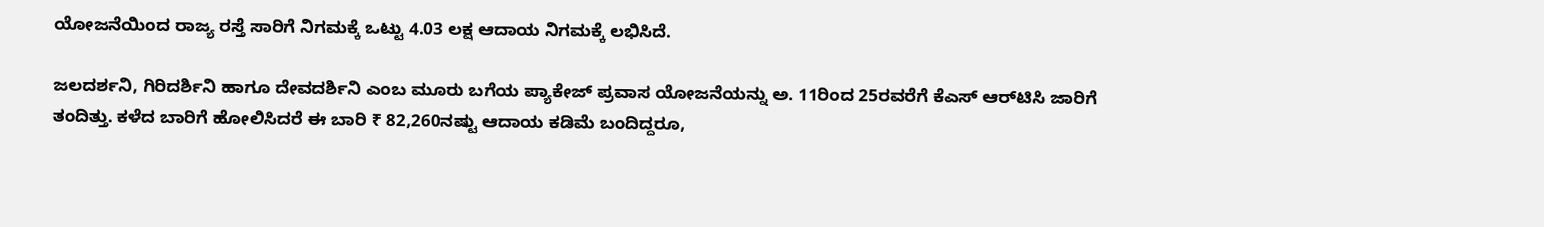ಯೋಜನೆಯಿಂದ ರಾಜ್ಯ ರಸ್ತೆ ಸಾರಿಗೆ ನಿಗಮಕ್ಕೆ ಒಟ್ಟು 4.03 ಲಕ್ಷ ಆದಾಯ ನಿಗಮಕ್ಕೆ ಲಭಿಸಿದೆ.

ಜಲದರ್ಶನಿ, ಗಿರಿದರ್ಶಿನಿ ಹಾಗೂ ದೇವದರ್ಶಿನಿ ಎಂಬ ಮೂರು ಬಗೆಯ ಪ್ಯಾಕೇಜ್‌ ಪ್ರವಾಸ ಯೋಜನೆಯನ್ನು ಅ. 11ರಿಂದ 25ರವರೆಗೆ ಕೆಎಸ್ ಆರ್‌ಟಿಸಿ ಜಾರಿಗೆ ತಂದಿತ್ತು. ಕಳೆದ ಬಾರಿಗೆ ಹೋಲಿಸಿದರೆ ಈ ಬಾರಿ ₹ 82,260ನಷ್ಟು ಆದಾಯ ಕಡಿಮೆ ಬಂದಿದ್ದರೂ,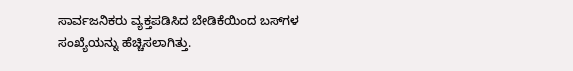ಸಾರ್ವಜನಿಕರು ವ್ಯಕ್ತಪಡಿಸಿದ ಬೇಡಿಕೆಯಿಂದ ಬಸ್‌ಗಳ ಸಂಖ್ಯೆಯನ್ನು ಹೆಚ್ಚಿಸಲಾಗಿತ್ತು.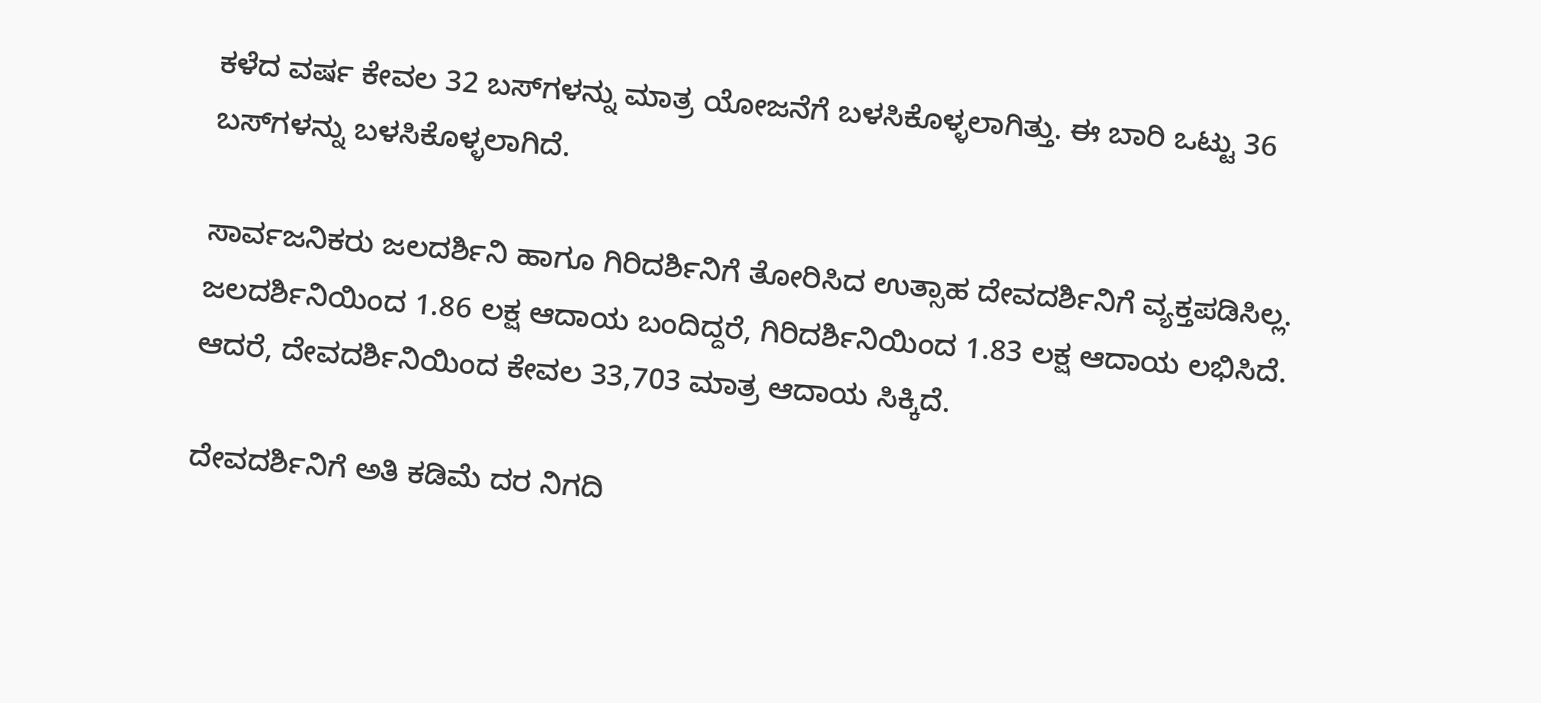ಕಳೆದ ವರ್ಷ ಕೇವಲ 32 ಬಸ್‌ಗಳನ್ನು ಮಾತ್ರ ಯೋಜನೆಗೆ ಬಳಸಿಕೊಳ್ಳಲಾಗಿತ್ತು. ಈ ಬಾರಿ ಒಟ್ಟು 36 ಬಸ್‌ಗಳನ್ನು ಬಳಸಿಕೊಳ್ಳಲಾಗಿದೆ.

ಸಾರ್ವಜನಿಕರು ಜಲದರ್ಶಿನಿ ಹಾಗೂ ಗಿರಿದರ್ಶಿನಿಗೆ ತೋರಿಸಿದ ಉತ್ಸಾಹ ದೇವದರ್ಶಿನಿಗೆ ವ್ಯಕ್ತಪಡಿಸಿಲ್ಲ. ಜಲದರ್ಶಿನಿಯಿಂದ 1.86 ಲಕ್ಷ ಆದಾಯ ಬಂದಿದ್ದರೆ, ಗಿರಿದರ್ಶಿನಿಯಿಂದ 1.83 ಲಕ್ಷ ಆದಾಯ ಲಭಿಸಿದೆ. ಆದರೆ, ದೇವದರ್ಶಿನಿಯಿಂದ ಕೇವಲ 33,703 ಮಾತ್ರ ಆದಾಯ ಸಿಕ್ಕಿದೆ.

ದೇವದರ್ಶಿನಿಗೆ ಅತಿ ಕಡಿಮೆ ದರ ನಿಗದಿ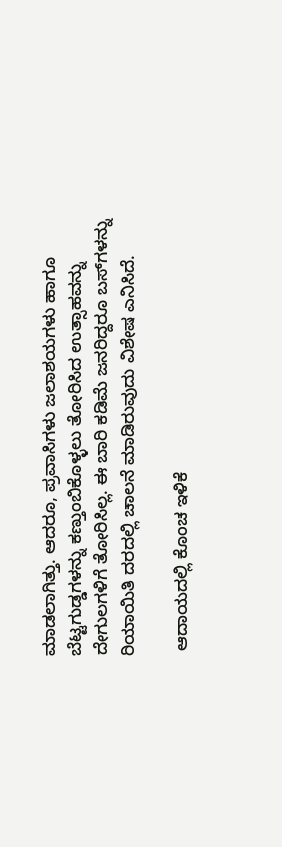ಮಾಡಲಾಗಿತ್ತು. ಆದರೂ, ಪ್ರವಾಸಿಗಳು ಜಲಾಶಯಗಳು ಹಾಗೂ ಬೆಟ್ಟಗುಡ್ಡಗಳನ್ನು ಕಣ್ತುಂಬಿಕೊಳ್ಳಲು ತೋರಿಸಿದ ಉತ್ಸಾಹವನ್ನು ದೇಗುಲಗಳಿಗೆ ತೋರಿಸಿಲ್ಲ. ಈ ಬಾರಿ ಕಡಿಮೆ ಜನರಿದ್ದರೂ ಬಸ್‌ಗಳನ್ನು ರಿಯಾಯಿತಿ ದರದಲ್ಲಿ ಚಾಲನೆ ಮಾಡಿರುವುದು ವಿಶೇಷ ಎನಿಸಿದೆ.

 ಆದಾಯದಲ್ಲಿ ಕೊಂಚ ಇಳಿಕೆ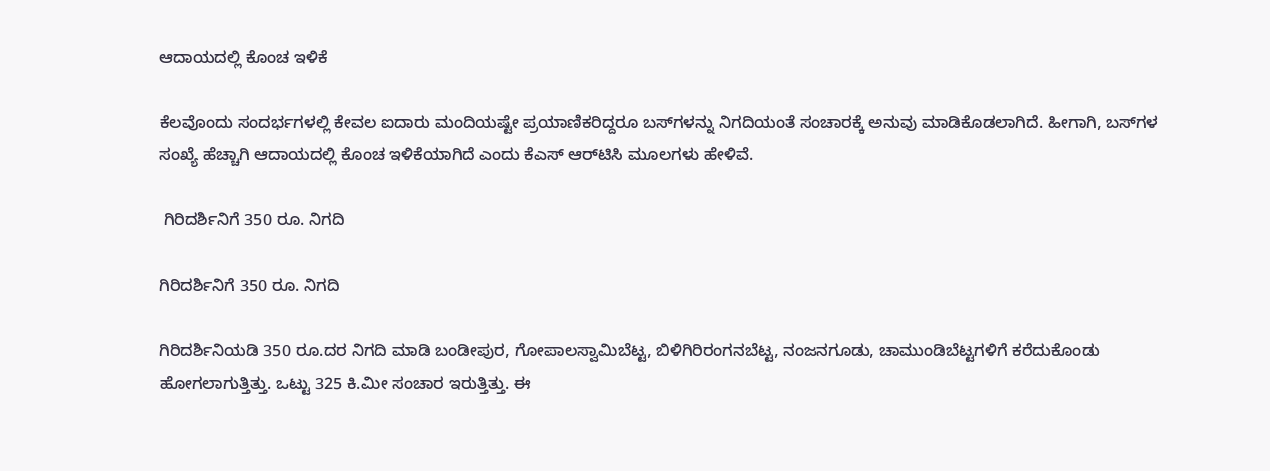ಆದಾಯದಲ್ಲಿ ಕೊಂಚ ಇಳಿಕೆ

ಕೆಲವೊಂದು ಸಂದರ್ಭಗಳಲ್ಲಿ ಕೇವಲ ಐದಾರು ಮಂದಿಯಷ್ಟೇ ಪ್ರಯಾಣಿಕರಿದ್ದರೂ ಬಸ್‌ಗಳನ್ನು ನಿಗದಿಯಂತೆ ಸಂಚಾರಕ್ಕೆ ಅನುವು ಮಾಡಿಕೊಡಲಾಗಿದೆ. ಹೀಗಾಗಿ, ಬಸ್‌ಗಳ ಸಂಖ್ಯೆ ಹೆಚ್ಚಾಗಿ ಆದಾಯದಲ್ಲಿ ಕೊಂಚ ಇಳಿಕೆಯಾಗಿದೆ ಎಂದು ಕೆಎಸ್ ಆರ್‌ಟಿಸಿ ಮೂಲಗಳು ಹೇಳಿವೆ.

 ಗಿರಿದರ್ಶಿನಿಗೆ 350 ರೂ. ನಿಗದಿ

ಗಿರಿದರ್ಶಿನಿಗೆ 350 ರೂ. ನಿಗದಿ

ಗಿರಿದರ್ಶಿನಿಯಡಿ 350 ರೂ.ದರ ನಿಗದಿ ಮಾಡಿ ಬಂಡೀಪುರ, ಗೋಪಾಲಸ್ವಾಮಿಬೆಟ್ಟ, ಬಿಳಿಗಿರಿರಂಗನಬೆಟ್ಟ, ನಂಜನಗೂಡು, ಚಾಮುಂಡಿಬೆಟ್ಟಗಳಿಗೆ ಕರೆದುಕೊಂಡು ಹೋಗಲಾಗುತ್ತಿತ್ತು. ಒಟ್ಟು 325 ಕಿ.ಮೀ ಸಂಚಾರ ಇರುತ್ತಿತ್ತು. ಈ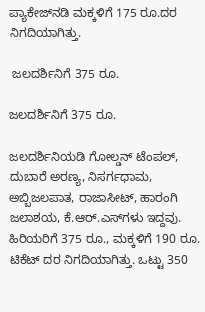ಪ್ಯಾಕೇಜ್‌ನಡಿ ಮಕ್ಕಳಿಗೆ 175 ರೂ.ದರ ನಿಗದಿಯಾಗಿತ್ತು.

 ಜಲದರ್ಶಿನಿಗೆ 375 ರೂ.

ಜಲದರ್ಶಿನಿಗೆ 375 ರೂ.

ಜಲದರ್ಶಿನಿಯಡಿ ಗೋಲ್ಡನ್ ಟೆಂಪಲ್, ದುಬಾರೆ ಅರಣ್ಯ, ನಿಸರ್ಗಧಾಮ, ಅಬ್ಬಿಜಲಪಾತ, ರಾಜಾಸೀಟ್, ಹಾರಂಗಿ ಜಲಾಶಯ, ಕೆ.ಆರ್.ಎಸ್‌ಗಳು ಇದ್ದವು. ಹಿರಿಯರಿಗೆ 375 ರೂ., ಮಕ್ಕಳಿಗೆ 190 ರೂ. ಟಿಕೆಟ್ ದರ ನಿಗದಿಯಾಗಿತ್ತು. ಒಟ್ಟು 350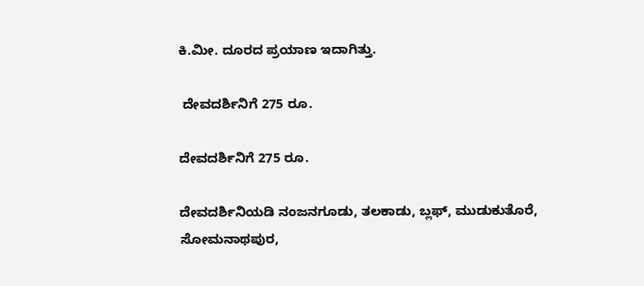ಕಿ.ಮೀ. ದೂರದ ಪ್ರಯಾಣ ಇದಾಗಿತ್ತು.

 ದೇವದರ್ಶಿನಿಗೆ 275 ರೂ.

ದೇವದರ್ಶಿನಿಗೆ 275 ರೂ.

ದೇವದರ್ಶಿನಿಯಡಿ ನಂಜನಗೂಡು, ತಲಕಾಡು, ಬ್ಲಫ್, ಮುಡುಕುತೊರೆ, ಸೋಮನಾಥಪುರ,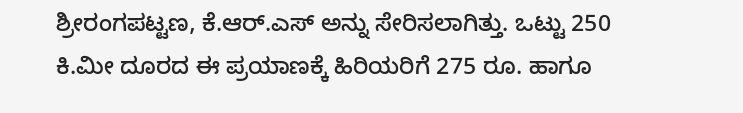ಶ್ರೀರಂಗಪಟ್ಟಣ, ಕೆ.ಆರ್.ಎಸ್‌ ಅನ್ನು ಸೇರಿಸಲಾಗಿತ್ತು. ಒಟ್ಟು 250 ಕಿ.ಮೀ ದೂರದ ಈ ಪ್ರಯಾಣಕ್ಕೆ ಹಿರಿಯರಿಗೆ 275 ರೂ. ಹಾಗೂ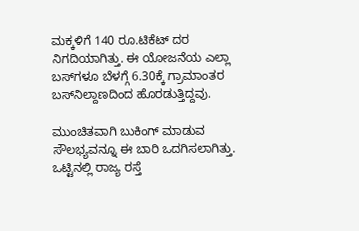ಮಕ್ಕಳಿಗೆ 140 ರೂ.ಟಿಕೆಟ್ ದರ ನಿಗದಿಯಾಗಿತ್ತು. ಈ ಯೋಜನೆಯ ಎಲ್ಲಾ ಬಸ್‌ಗಳೂ ಬೆಳಗ್ಗೆ 6.30ಕ್ಕೆ ಗ್ರಾಮಾಂತರ ಬಸ್‌ನಿಲ್ದಾಣದಿಂದ ಹೊರಡುತ್ತಿದ್ದವು.

ಮುಂಚಿತವಾಗಿ ಬುಕಿಂಗ್ ಮಾಡುವ ಸೌಲಭ್ಯವನ್ನೂ ಈ ಬಾರಿ ಒದಗಿಸಲಾಗಿತ್ತು. ಒಟ್ಟಿನಲ್ಲಿ ರಾಜ್ಯ ರಸ್ತೆ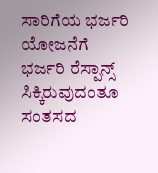ಸಾರಿಗೆಯ ಭರ್ಜರಿ ಯೋಜನೆಗೆ ಭರ್ಜರಿ ರೆಸ್ಪಾನ್ಸ್ ಸಿಕ್ಕಿರುವುದಂತೂ ಸಂತಸದ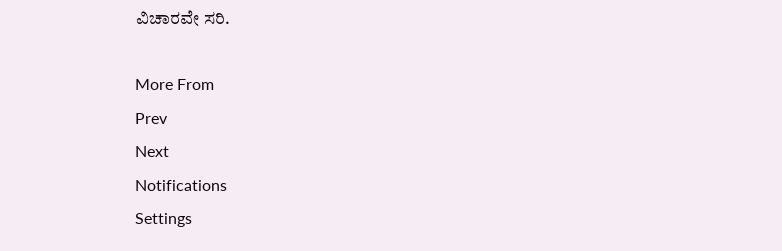ವಿಚಾರವೇ ಸರಿ.

More From
Prev
Next
Notifications
Settings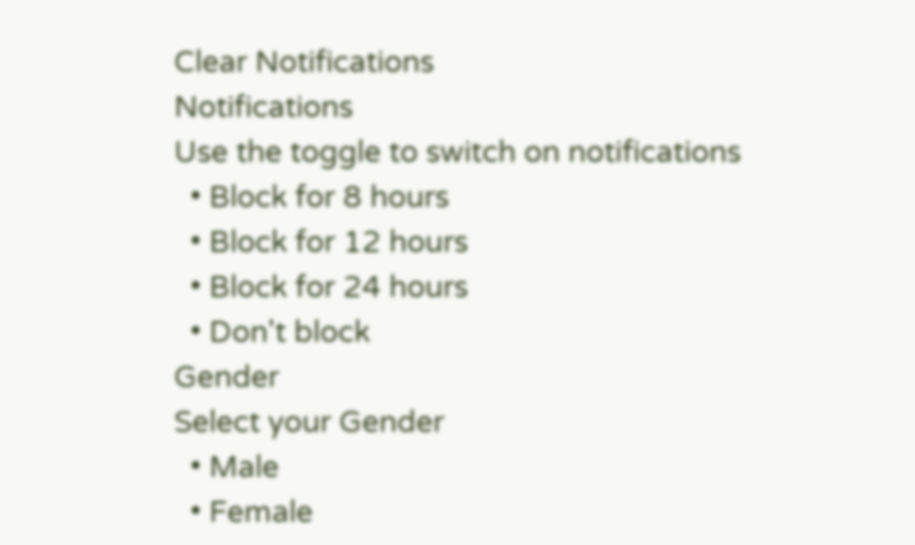Clear Notifications
Notifications
Use the toggle to switch on notifications
  • Block for 8 hours
  • Block for 12 hours
  • Block for 24 hours
  • Don't block
Gender
Select your Gender
  • Male
  • Female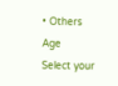• Others
Age
Select your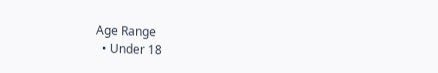Age Range
  • Under 18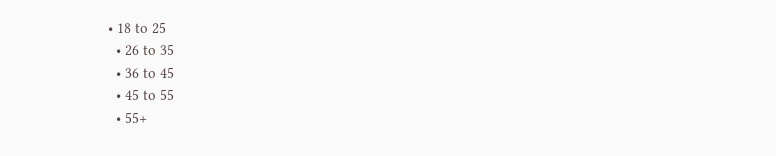• 18 to 25
  • 26 to 35
  • 36 to 45
  • 45 to 55
  • 55+